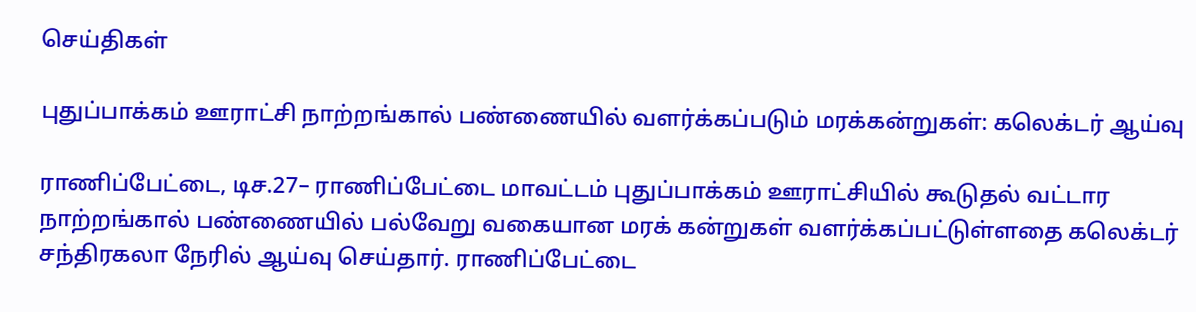செய்திகள்

புதுப்பாக்கம் ஊராட்சி நாற்றங்கால் பண்ணையில் வளர்க்கப்படும் மரக்கன்றுகள்: கலெக்டர் ஆய்வு

ராணிப்பேட்டை, டிச.27– ராணிப்பேட்டை மாவட்டம் புதுப்பாக்கம் ஊராட்சியில் கூடுதல் வட்டார நாற்றங்கால் பண்ணையில் பல்வேறு வகையான மரக் கன்றுகள் வளர்க்கப்பட்டுள்ளதை கலெக்டர் சந்திரகலா நேரில் ஆய்வு செய்தார். ராணிப்பேட்டை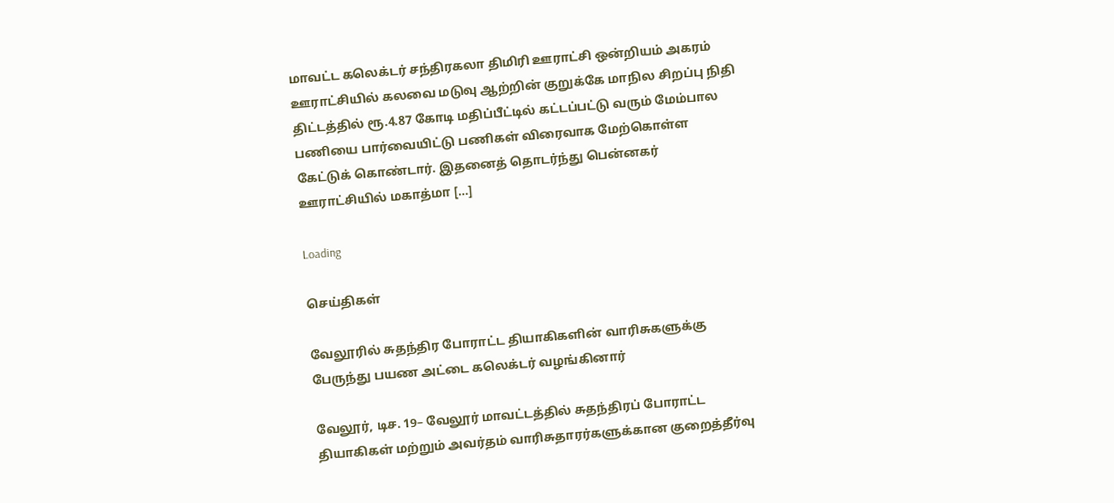மாவட்ட கலெக்டர் சந்திரகலா திமிரி ஊராட்சி ஒன்றியம் அகரம் ஊராட்சியில் கலவை மடுவு ஆற்றின் குறுக்கே மாநில சிறப்பு நிதி திட்டத்தில் ரூ.4.87 கோடி மதிப்பீட்டில் கட்டப்பட்டு வரும் மேம்பால பணியை பார்வையிட்டு பணிகள் விரைவாக மேற்கொள்ள கேட்டுக் கொண்டார். இதனைத் தொடர்ந்து பென்னகர் ஊராட்சியில் மகாத்மா […]

Loading

செய்திகள்

வேலூரில் சுதந்திர போராட்ட தியாகிகளின் வாரிசுகளுக்கு பேருந்து பயண அட்டை கலெக்டர் வழங்கினார்

வேலூர், டிச. 19– வேலூர் மாவட்டத்தில் சுதந்திரப் போராட்ட தியாகிகள் மற்றும் அவர்தம் வாரிசுதாரர்களுக்கான குறைத்தீர்வு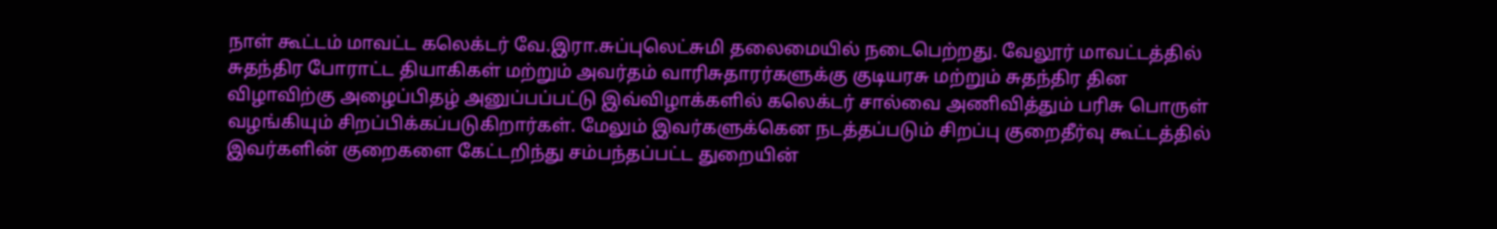நாள் கூட்டம் மாவட்ட கலெக்டர் வே.இரா.சுப்புலெட்சுமி தலைமையில் நடைபெற்றது. வேலூர் மாவட்டத்தில் சுதந்திர போராட்ட தியாகிகள் மற்றும் அவர்தம் வாரிசுதாரர்களுக்கு குடியரசு மற்றும் சுதந்திர தின விழாவிற்கு அழைப்பிதழ் அனுப்பப்பட்டு இவ்விழாக்களில் கலெக்டர் சால்வை அணிவித்தும் பரிசு பொருள் வழங்கியும் சிறப்பிக்கப்படுகிறார்கள். மேலும் இவர்களுக்கென நடத்தப்படும் சிறப்பு குறைதீர்வு கூட்டத்தில் இவர்களின் குறைகளை கேட்டறிந்து சம்பந்தப்பட்ட துறையின்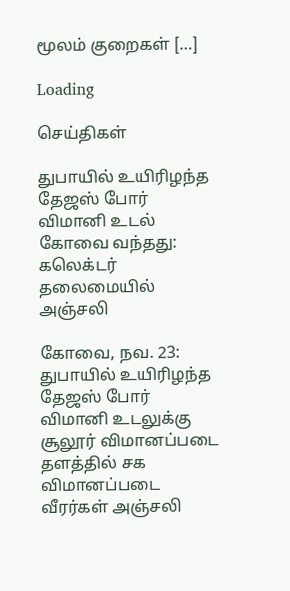மூலம் குறைகள் […]

Loading

செய்திகள்

துபாயில் உயிரிழந்த தேஜஸ் போர் விமானி உடல் கோவை வந்தது: கலெக்டர் தலைமையில் அஞ்சலி

கோவை, நவ. 23: துபாயில் உயிரிழந்த தேஜஸ் போர் விமானி உடலுக்கு சூலூர் விமானப்படை தளத்தில் சக விமானப்படை வீரர்கள் அஞ்சலி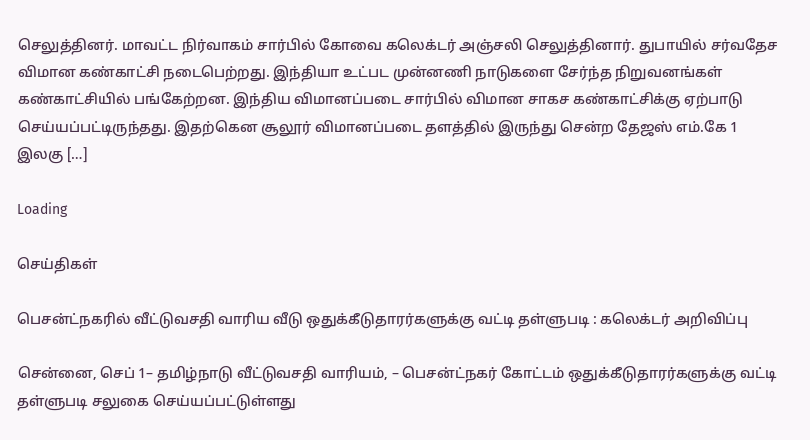செலுத்தினர். மாவட்ட நிர்வாகம் சார்பில் கோவை கலெக்டர் அஞ்சலி செலுத்தினார். துபாயில் சர்வதேச விமான கண்காட்சி நடைபெற்றது. இந்தியா உட்பட முன்னணி நாடுகளை சேர்ந்த நிறுவனங்கள் கண்காட்சியில் பங்கேற்றன. இந்திய விமானப்படை சார்பில் விமான சாகச கண்காட்சிக்கு ஏற்பாடு செய்யப்பட்டிருந்தது. இதற்கென சூலூர் விமானப்படை தளத்தில் இருந்து சென்ற தேஜஸ் எம்.கே 1 இலகு […]

Loading

செய்திகள்

பெசன்ட்நகரில் வீட்டுவசதி வாரிய வீடு ஒதுக்கீடுதாரர்களுக்கு வட்டி தள்ளுபடி : கலெக்டர் அறிவிப்பு

சென்னை, செப் 1– தமிழ்நாடு வீட்டுவசதி வாரியம், – பெசன்ட்நகர் கோட்டம் ஒதுக்கீடுதாரர்களுக்கு வட்டி தள்ளுபடி சலுகை செய்யப்பட்டுள்ளது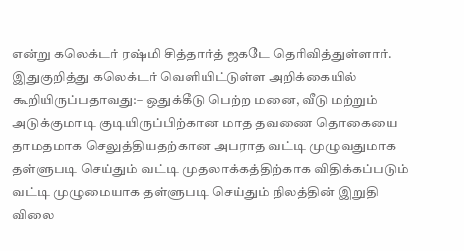என்று கலெக்டர் ரஷ்மி சித்தார்த் ஜகடே தெரிவித்துள்ளார். இதுகுறித்து கலெக்டர் வெளியிட்டுள்ள அறிக்கையில் கூறியிருப்பதாவது:– ஒதுக்கீடு பெற்ற மனை, வீடு மற்றும் அடுக்குமாடி குடியிருப்பிற்கான மாத தவணை தொகையை தாமதமாக செலுத்தியதற்கான அபராத வட்டி முழுவதுமாக தள்ளுபடி செய்தும் வட்டி முதலாக்கத்திற்காக விதிக்கப்படும் வட்டி முழுமையாக தள்ளுபடி செய்தும் நிலத்தின் இறுதி விலை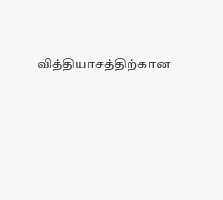வித்தியாசத்திற்கான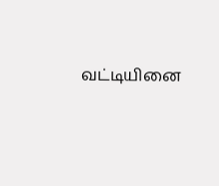வட்டியினை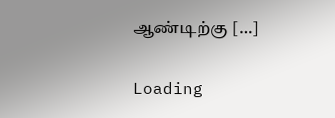ஆண்டிற்கு […]

Loading